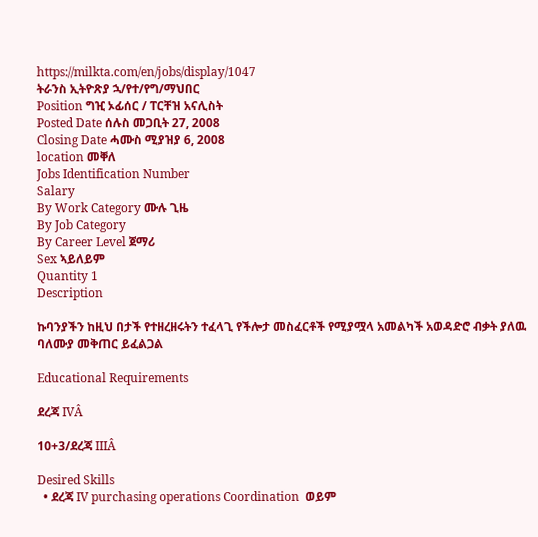https://milkta.com/en/jobs/display/1047
ትራንስ ኢትዮጽያ ኋ/የተ/የግ/ማህበር
Position ግዢ ኦፊሰር / ፐርቸዝ አናሊስት
Posted Date ሰሉስ መጋቢት 27, 2008
Closing Date ሓሙስ ሚያዝያ 6, 2008
location መቐለ
Jobs Identification Number
Salary
By Work Category ሙሉ ጊዜ
By Job Category
By Career Level ጀማሪ
Sex ኣይለይም
Quantity 1
Description

ኩባንያችን ከዚህ በታች የተዘረዘሩትን ተፈላጊ የችሎታ መስፈርቶች የሚያሟላ አመልካች አወዳድሮ ብቃት ያለዉ ባለሙያ መቅጠር ይፈልጋል

Educational Requirements

ደረጃ IVÂ

10+3/ደረጃ IIIÂ

Desired Skills
  • ደረጃ IV purchasing operations Coordination  ወይም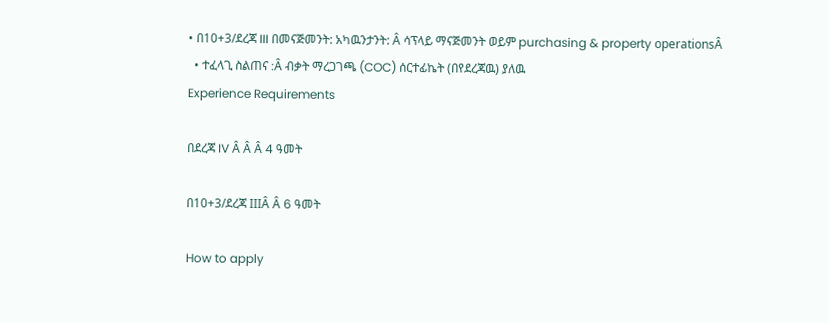• በ10+3/ደረጃ III በመናጅመንት: አካዉንታንት: Â ሳፕላይ ማናጅመንት ወይም purchasing & property operationsÂ
  • ተፈላጊ ስልጠና :Â ብቃት ማረጋገጫ (COC) ሰርተፊኬት (በየደረጃዉ) ያለዉ
Experience Requirements

በደረጃ IV Â Â Â 4 ዓመት

በ10+3/ደረጃ IIIÂ Â 6 ዓመት

How to apply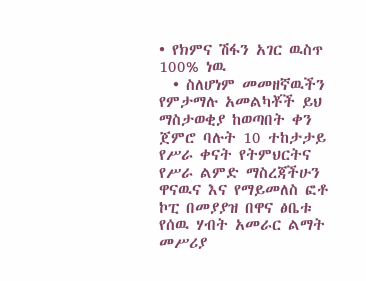• የክምና ሽፋን አገር ዉስጥ 100% ነዉ
  • ስለሆነም መመዘኛዉችን የምታማሉ አመልካቾች ይህ ማስታወቂያ ከወጣበት ቀን ጀምሮ ባሉት 10 ተከታታይ የሥራ ቀናት የትምህርትና የሥራ ልምድ ማስረጃችሁን ዋናዉና እና የማይመለስ ፎቶ ኮፒ በመያያዝ በዋና ፅቤቱ የሰዉ ሃብት አመራር ልማት መሥሪያ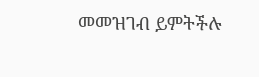መመዝገብ ይምትችሉ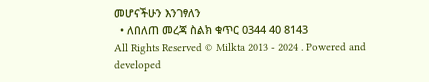መሆናችሁን እንገፃለን
  • ለበለጠ መረጃ ስልክ ቁጥር 0344 40 8143
All Rights Reserved © Milkta 2013 - 2024 . Powered and developed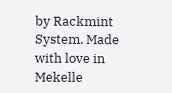by Rackmint System. Made with love in Mekelle